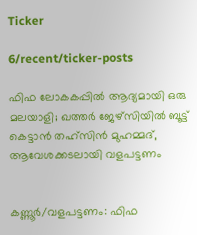Ticker

6/recent/ticker-posts

ഫിഫ ലോകകപ്പിൽ ആദ്യമായി ഒരു മലയാളി; ഖത്തർ ജേഴ്സിയിൽ ബൂട്ട് കെട്ടാൻ തഹ്സിൻ മുഹമ്മദ്, ആവേശക്കടലായി വളപട്ടണം


കണ്ണൂർ/വളപട്ടണം: ഫിഫ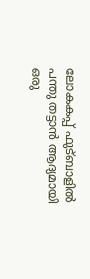ലോകകപ്പ് ഫുട്ബാളിൽ പന്തു തട്ടാൻ ആദ്യമായി ഒരു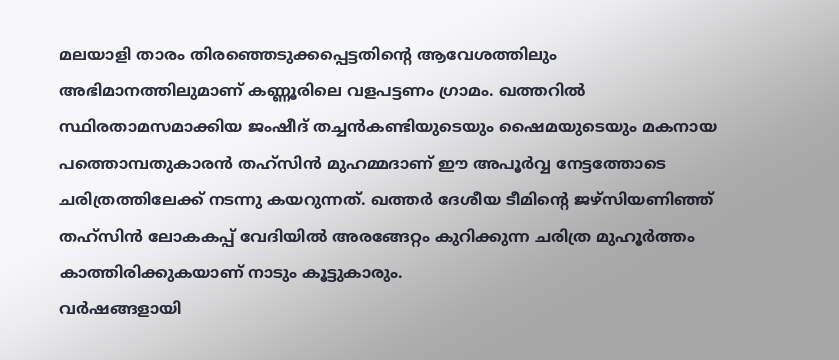മലയാളി താരം തിരഞ്ഞെടുക്കപ്പെട്ടതിന്റെ ആവേശത്തിലും അഭിമാനത്തിലുമാണ് കണ്ണൂരിലെ വളപട്ടണം ഗ്രാമം. ഖത്തറിൽ സ്ഥിരതാമസമാക്കിയ ജംഷീദ് തച്ചൻകണ്ടിയുടെയും ഷൈമയുടെയും മകനായ പത്തൊമ്പതുകാരൻ തഹ്സിൻ മുഹമ്മദാണ് ഈ അപൂർവ്വ നേട്ടത്തോടെ ചരിത്രത്തിലേക്ക് നടന്നു കയറുന്നത്. ഖത്തർ ദേശീയ ടീമിന്റെ ജഴ്സിയണിഞ്ഞ് തഹ്സിൻ ലോകകപ്പ് വേദിയിൽ അരങ്ങേറ്റം കുറിക്കുന്ന ചരിത്ര മുഹൂർത്തം കാത്തിരിക്കുകയാണ് നാടും കൂട്ടുകാരും.
വർഷങ്ങളായി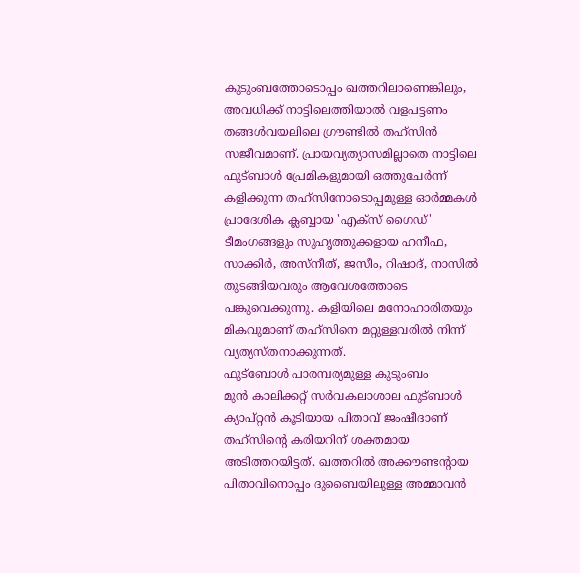കുടുംബത്തോടൊപ്പം ഖത്തറിലാണെങ്കിലും, അവധിക്ക് നാട്ടിലെത്തിയാൽ വളപട്ടണം തങ്ങൾവയലിലെ ഗ്രൗണ്ടിൽ തഹ്സിൻ സജീവമാണ്. പ്രായവ്യത്യാസമില്ലാതെ നാട്ടിലെ ഫുട്ബാൾ പ്രേമികളുമായി ഒത്തുചേർന്ന് കളിക്കുന്ന തഹ്സിനോടൊപ്പമുള്ള ഓർമ്മകൾ പ്രാദേശിക ക്ലബ്ബായ 'എക്സ് ഗൈഡ്' ടീമംഗങ്ങളും സുഹൃത്തുക്കളായ ഹനീഫ, സാക്കിർ, അസ്ന‌ീത്, ജസീം, റിഷാദ്, നാസിൽ തുടങ്ങിയവരും ആവേശത്തോടെ പങ്കുവെക്കുന്നു. കളിയിലെ മനോഹാരിതയും മികവുമാണ് തഹ്സിനെ മറ്റുള്ളവരിൽ നിന്ന് വ്യത്യസ്തനാക്കുന്നത്.
ഫുട്ബോൾ പാരമ്പര്യമുള്ള കുടുംബം
മുൻ കാലിക്കറ്റ് സർവകലാശാല ഫുട്ബാൾ ക്യാപ്റ്റൻ കൂടിയായ പിതാവ് ജംഷീദാണ് തഹ്സിന്റെ കരിയറിന് ശക്തമായ അടിത്തറയിട്ടത്. ഖത്തറിൽ അക്കൗണ്ടന്റായ പിതാവിനൊപ്പം ദുബൈയിലുള്ള അമ്മാവൻ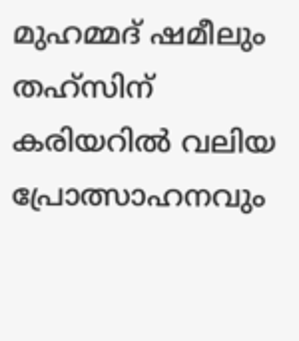മുഹമ്മദ് ഷമീലും തഹ്സിന് കരിയറിൽ വലിയ പ്രോത്സാഹനവും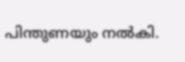പിന്തുണയും നൽകി.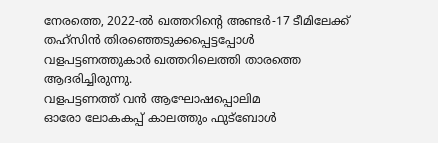നേരത്തെ, 2022-ൽ ഖത്തറിന്റെ അണ്ടർ-17 ടീമിലേക്ക് തഹ്സിൻ തിരഞ്ഞെടുക്കപ്പെട്ടപ്പോൾ വളപട്ടണത്തുകാർ ഖത്തറിലെത്തി താരത്തെ ആദരിച്ചിരുന്നു.
വളപട്ടണത്ത് വൻ ആഘോഷപ്പൊലിമ
ഓരോ ലോകകപ്പ് കാലത്തും ഫുട്ബോൾ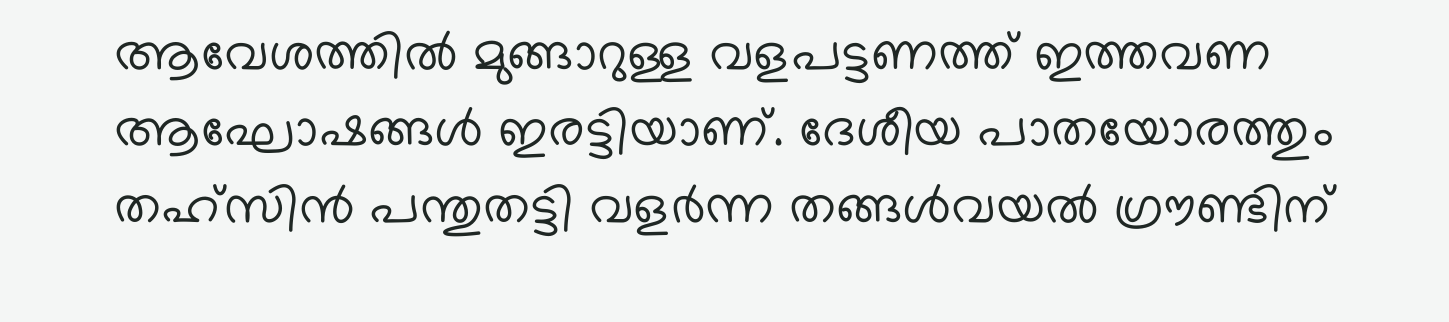ആവേശത്തിൽ മുങ്ങാറുള്ള വളപട്ടണത്ത് ഇത്തവണ ആഘോഷങ്ങൾ ഇരട്ടിയാണ്. ദേശീയ പാതയോരത്തും തഹ്സിൻ പന്തുതട്ടി വളർന്ന തങ്ങൾവയൽ ഗ്രൗണ്ടിന്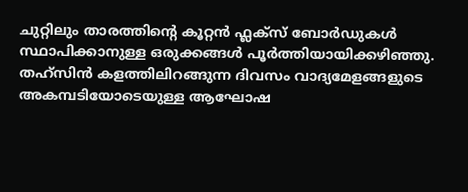ചുറ്റിലും താരത്തിന്റെ കൂറ്റൻ ഫ്ലക്സ് ബോർഡുകൾ സ്ഥാപിക്കാനുള്ള ഒരുക്കങ്ങൾ പൂർത്തിയായിക്കഴിഞ്ഞു. തഹ്സിൻ കളത്തിലിറങ്ങുന്ന ദിവസം വാദ്യമേളങ്ങളുടെ അകമ്പടിയോടെയുള്ള ആഘോഷ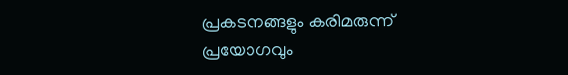പ്രകടനങ്ങളും കരിമരുന്ന് പ്രയോഗവും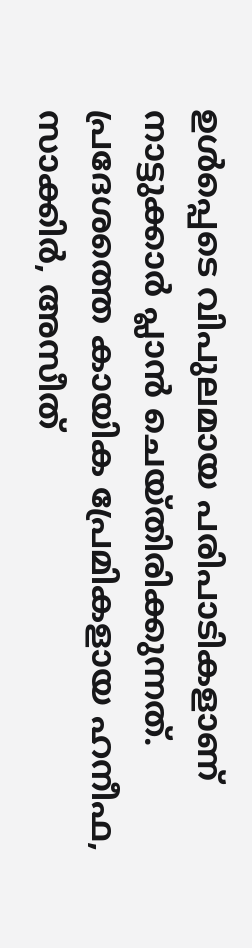ഉൾപ്പെടെ വിപുലമായ പരിപാടികളാണ് നാട്ടുക്കാർ പ്ലാൻ ചെയ്തിരിക്കുന്നത്. പ്രദേശത്തെ കായിക പ്രേമികളായ ഹനീഫ, സാക്കിർ, അസ‌ീത്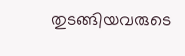തുടങ്ങിയവരുടെ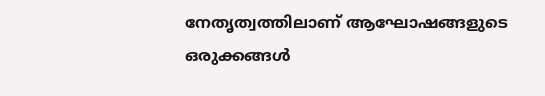നേതൃത്വത്തിലാണ് ആഘോഷങ്ങളുടെ ഒരുക്കങ്ങൾ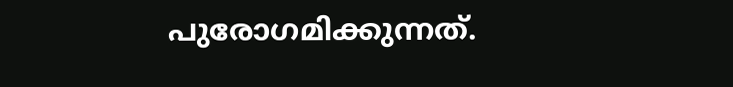പുരോഗമിക്കുന്നത്.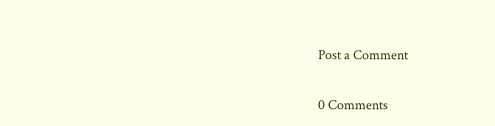Post a Comment

0 Comments